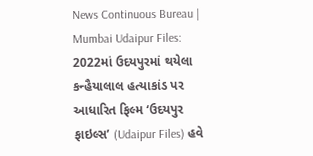News Continuous Bureau | Mumbai Udaipur Files: 2022માં ઉદયપુરમાં થયેલા કન્હૈયાલાલ હત્યાકાંડ પર આધારિત ફિલ્મ ‘ઉદયપુર ફાઇલ્સ’ (Udaipur Files) હવે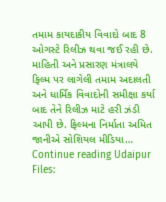તમામ કાયદાકીય વિવાદો બાદ 8 ઓગસ્ટે રિલીઝ થવા જઈ રહી છે. માહિતી અને પ્રસારણ મંત્રાલયે ફિલ્મ પર લાગેલી તમામ અદાલતી અને ધાર્મિક વિવાદોની સમીક્ષા કર્યા બાદ તેને રિલીઝ માટે હરી ઝંડી આપી છે. ફિલ્મના નિર્માતા અમિત જાનીએ સોશિયલ મીડિયા… Continue reading Udaipur Files: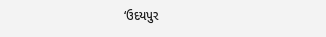‘ઉદયપુર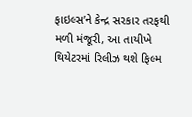ફાઇલ્સ’ને કેન્દ્ર સરકાર તરફથી મળી મંજૂરી, આ તાયીખે થિયેટરમાં રિલીઝ થશે ફિલ્મ